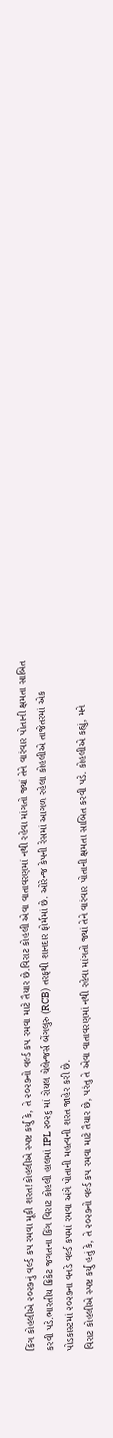કિંગ કોહલીએ ૨૦૨૭નું વર્લ્ડ કપ રમવા મૂકી શરત!કોહલીએ સ્પષ્ટ કર્યું કે, તે ૨૦૨૭નો વર્લ્ડ કપ રમવા માટે તૈયાર છે.વિરાટ કોહલી એવા વાતાવરણમાં નથી રહેવા માંગતો જ્યાં તેને વારંવાર પોતાની ક્ષમતા સાબિત કરવી પડે.ભારતીય ક્રિકેટ જગતના કિંગ વિરાટ કોહલી હાલમાં IPL ૨૦૨૬ માં રોયલ ચેલેન્જર્સ બેંગલુરુ (RCB) તરફથી શાનદાર ફોર્મમાં છે. ઓરેન્જ કેપની રેસમાં આગળ રહેલા કોહલીએ તાજેતરમાં એક પોડકાસ્ટમાં ૨૦૨૭ના વનડે વર્લ્ડ કપમાં રમવા અંગે પોતાની મહત્વની શરત જાહેર કરી છે.
વિરાટ કોહલીએ સ્પષ્ટ કર્યું હતું કે, તે ૨૦૨૭નો વર્લ્ડ કપ રમવા માટે તૈયાર છે, પરંતુ તે એવા વાતાવરણમાં નથી રહેવા માંગતો જ્યાં તેને વારંવાર પોતાની ક્ષમતા સાબિત કરવી પડે. કોહલીએ કહ્યું, મને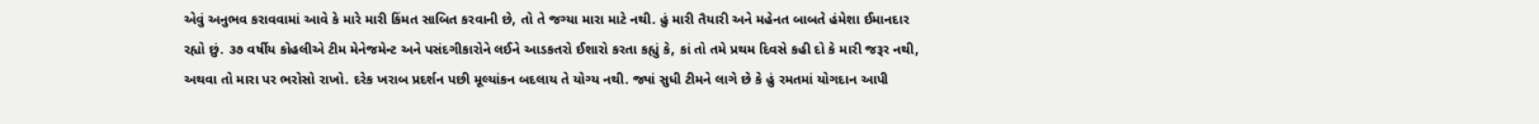એવું અનુભવ કરાવવામાં આવે કે મારે મારી કિંમત સાબિત કરવાની છે, તો તે જગ્યા મારા માટે નથી. હું મારી તૈયારી અને મહેનત બાબતે હંમેશા ઈમાનદાર રહ્યો છું. ૩૭ વર્ષીય કોહલીએ ટીમ મેનેજમેન્ટ અને પસંદગીકારોને લઈને આડકતરો ઈશારો કરતા કહ્યું કે, કાં તો તમે પ્રથમ દિવસે કહી દો કે મારી જરૂર નથી, અથવા તો મારા પર ભરોસો રાખો. દરેક ખરાબ પ્રદર્શન પછી મૂલ્યાંકન બદલાય તે યોગ્ય નથી. જ્યાં સુધી ટીમને લાગે છે કે હું રમતમાં યોગદાન આપી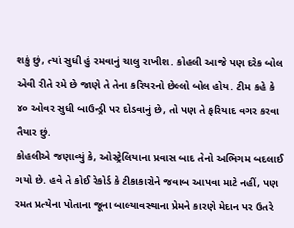શકું છું, ત્યાં સુધી હું રમવાનું ચાલુ રાખીશ. કોહલી આજે પણ દરેક બોલ એવી રીતે રમે છે જાણે તે તેના કરિયરનો છેલ્લો બોલ હોય. ટીમ કહે કે ૪૦ ઓવર સુધી બાઉન્ડ્રી પર દોડવાનું છે, તો પણ તે ફરિયાદ વગર કરવા તૈયાર છું.
કોહલીએ જણાવ્યું કે, ઓસ્ટ્રેલિયાના પ્રવાસ બાદ તેનો અભિગમ બદલાઈ ગયો છે. હવે તે કોઈ રેકોર્ડ કે ટીકાકારોને જવાબ આપવા માટે નહીં, પણ રમત પ્રત્યેના પોતાના જૂના બાલ્યાવસ્થાના પ્રેમને કારણે મેદાન પર ઉતરે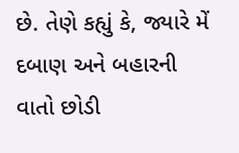છે. તેણે કહ્યું કે, જ્યારે મેં દબાણ અને બહારની વાતો છોડી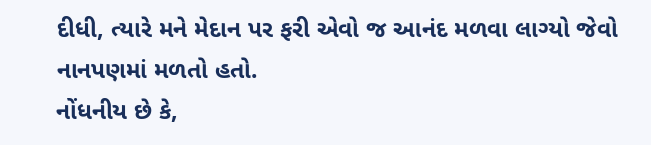દીધી, ત્યારે મને મેદાન પર ફરી એવો જ આનંદ મળવા લાગ્યો જેવો નાનપણમાં મળતો હતો.
નોંધનીય છે કે,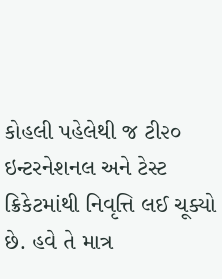કોહલી પહેલેથી જ ટી૨૦ ઇન્ટરનેશનલ અને ટેસ્ટ ક્રિકેટમાંથી નિવૃત્તિ લઈ ચૂક્યો છે. હવે તે માત્ર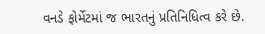વનડે ફોર્મેટમાં જ ભારતનું પ્રતિનિધિત્વ કરે છે.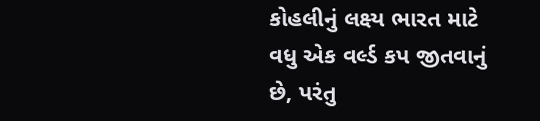કોહલીનું લક્ષ્ય ભારત માટે વધુ એક વર્લ્ડ કપ જીતવાનું છે, પરંતુ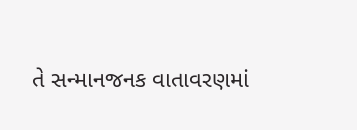તે સન્માનજનક વાતાવરણમાં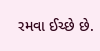રમવા ઈચ્છે છે.